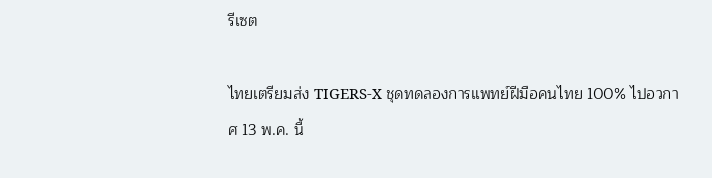รีเซต

ไทยเตรียมส่ง TIGERS-X ชุดทดลองการแพทย์ฝีมือคนไทย 100% ไปอวกาศ 13 พ.ค. นี้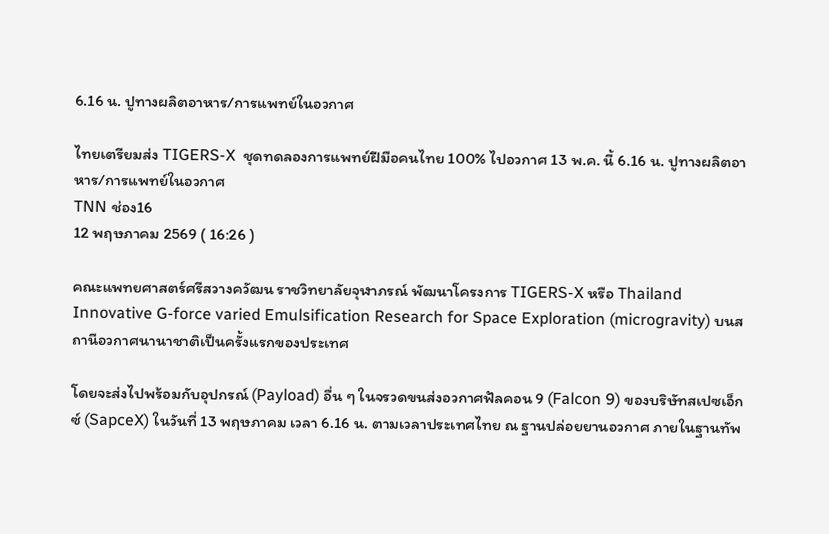6.16 น. ปูทางผลิตอาหาร/การแพทย์ในอวกาศ

ไทยเตรียมส่ง TIGERS-X  ชุดทดลองการแพทย์ฝีมือคนไทย 100% ไปอวกาศ 13 พ.ค. นี้ 6.16 น. ปูทางผลิตอาหาร/การแพทย์ในอวกาศ
TNN ช่อง16
12 พฤษภาคม 2569 ( 16:26 )

คณะแพทยศาสตร์ศรีสวางควัฒน ราชวิทยาลัยจุฬาภรณ์ พัฒนาโครงการ TIGERS-X หรือ Thailand Innovative G-force varied Emulsification Research for Space Exploration (microgravity) บนสถานีอวกาศนานาชาติเป็นครั้งแรกของประเทศ

โดยจะส่งไปพร้อมกับอุปกรณ์ (Payload) อื่น ๆ ในจรวดขนส่งอวกาศฟัลคอน 9 (Falcon 9) ของบริษัทสเปซเอ็กซ์ (SapceX) ในวันที่ 13 พฤษภาคม เวลา 6.16 น. ตามเวลาประเทศไทย ณ ฐานปล่อยยานอวกาศ ภายในฐานทัพ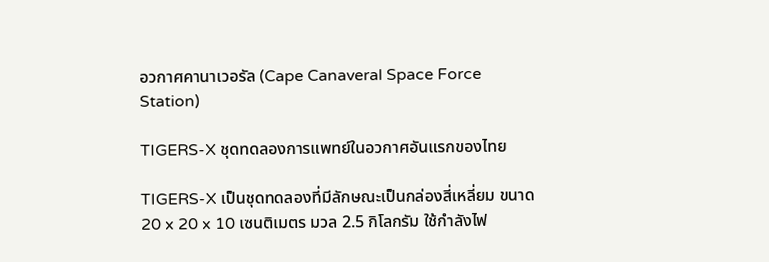อวกาศคานาเวอรัล (Cape Canaveral Space Force Station)

TIGERS-X ชุดทดลองการแพทย์ในอวกาศอันแรกของไทย

TIGERS-X เป็นชุดทดลองที่มีลักษณะเป็นกล่องสี่เหลี่ยม ขนาด 20 x 20 x 10 เซนติเมตร มวล 2.5 กิโลกรัม ใช้กำลังไฟ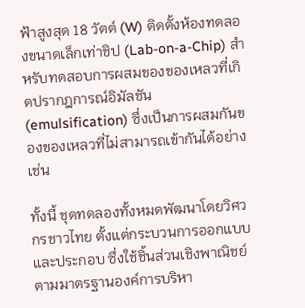ฟ้าสูงสุด 18 วัตต์ (W) ติดตั้งห้องทดลองขนาดเล็กเท่าชิป (Lab-on-a-Chip) สำหรับทดสอบการผสมของของเหลวที่เกิดปรากฎการณ์อิมัลชัน (emulsification) ซึ่งเป็นการผสมกันของของเหลวที่ไม่สามารถเข้ากันได้อย่างเช่น

ทั้งนี้ ชุดทดลองทั้งหมดพัฒนาโดยวิศวกรชาวไทย ตั้งแต่กระบวนการออกแบบและประกอบ ซึ่งใช้ชิ้นส่วนเชิงพาณิชย์ตามมาตรฐานองค์การบริหา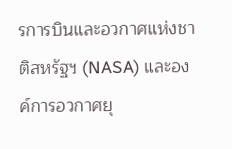รการบินและอวกาศแห่งชาติสหรัฐฯ (NASA) และองค์การอวกาศยุ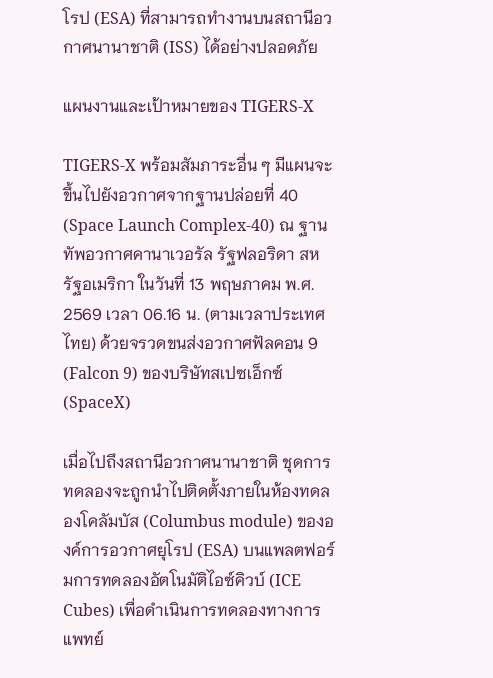โรป (ESA) ที่สามารถทำงานบนสถานีอวกาศนานาชาติ (ISS) ได้อย่างปลอดภัย

แผนงานและเป้าหมายของ TIGERS-X

TIGERS-X พร้อมสัมภาระอื่น ๆ มีแผนจะขึ้นไปยังอวกาศจากฐานปล่อยที่ 40 (Space Launch Complex-40) ณ ฐานทัพอวกาศคานาเวอรัล รัฐฟลอริดา สหรัฐอเมริกา ในวันที่ 13 พฤษภาคม พ.ศ. 2569 เวลา 06.16 น. (ตามเวลาประเทศไทย) ด้วยจรวดขนส่งอวกาศฟัลคอน 9 (Falcon 9) ของบริษัทสเปซเอ็กซ์ (SpaceX)

เมื่อไปถึงสถานีอวกาศนานาชาติ ชุดการทดลองจะถูกนำไปติดตั้งภายในห้องทดลองโคลัมบัส (Columbus module) ขององค์การอวกาศยุโรป (ESA) บนแพลตฟอร์มการทดลองอัตโนมัติไอซ์คิวบ์ (ICE Cubes) เพื่อดำเนินการทดลองทางการแพทย์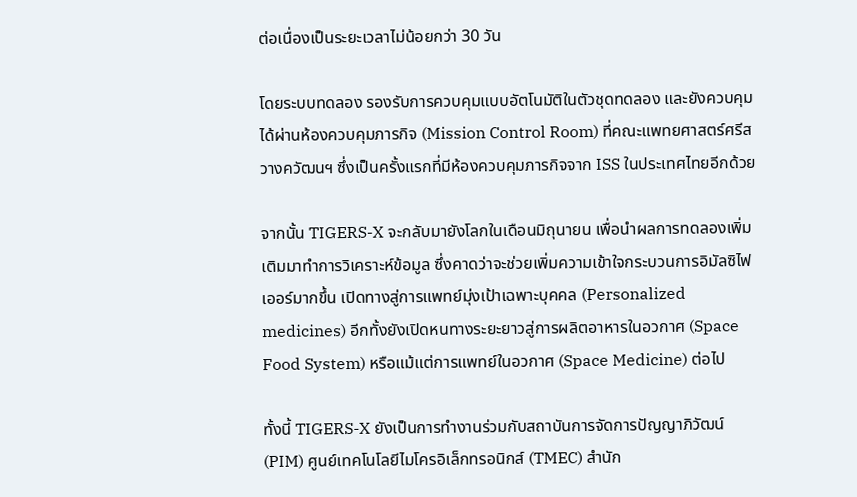ต่อเนื่องเป็นระยะเวลาไม่น้อยกว่า 30 วัน

โดยระบบทดลอง รองรับการควบคุมแบบอัตโนมัติในตัวชุดทดลอง และยังควบคุมได้ผ่านห้องควบคุมภารกิจ (Mission Control Room) ที่คณะแพทยศาสตร์ศรีสวางควัฒนฯ ซึ่งเป็นครั้งแรกที่มีห้องควบคุมภารกิจจาก ISS ในประเทศไทยอีกด้วย

จากนั้น TIGERS-X จะกลับมายังโลกในเดือนมิถุนายน เพื่อนำผลการทดลองเพิ่มเติมมาทำการวิเคราะห์ข้อมูล ซึ่งคาดว่าจะช่วยเพิ่มความเข้าใจกระบวนการอิมัลซิไฟเออร์มากขึ้น เปิดทางสู่การแพทย์มุ่งเป้าเฉพาะบุคคล (Personalized medicines) อีกทั้งยังเปิดหนทางระยะยาวสู่การผลิตอาหารในอวกาศ (Space Food System) หรือแม้แต่การแพทย์ในอวกาศ (Space Medicine) ต่อไป

ทั้งนี้ TIGERS-X ยังเป็นการทำงานร่วมกับสถาบันการจัดการปัญญาภิวัฒน์ (PIM) ศูนย์เทคโนโลยีไมโครอิเล็กทรอนิกส์ (TMEC) สำนัก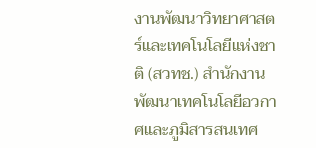งานพัฒนาวิทยาศาสตร์และเทคโนโลยีแห่งชาติ (สวทช.) สำนักงานพัฒนาเทคโนโลยีอวกาศและภูมิสารสนเทศ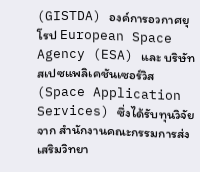(GISTDA) องค์การอวกาศยุโรป European Space Agency (ESA) และ บริษัทสเปซแพลิเคชันเซอร์วิส (Space Application Services) ซึ่งได้รับทุนวิจัยจาก สำนักงานคณะกรรมการส่งเสริมวิทยา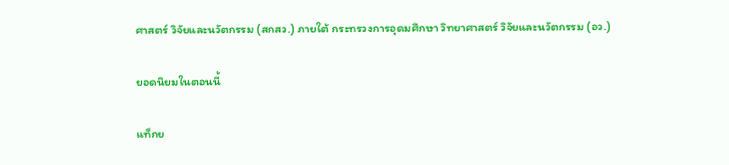ศาสตร์ วิจัยและนวัตกรรม (สกสว.) ภายใต้ กระทรวงการอุดมศึกษา วิทยาศาสตร์ วิจัยและนวัตกรรม (อว.)

ยอดนิยมในตอนนี้

แท็กย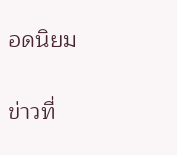อดนิยม

ข่าวที่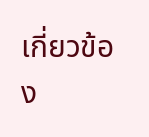เกี่ยวข้อง